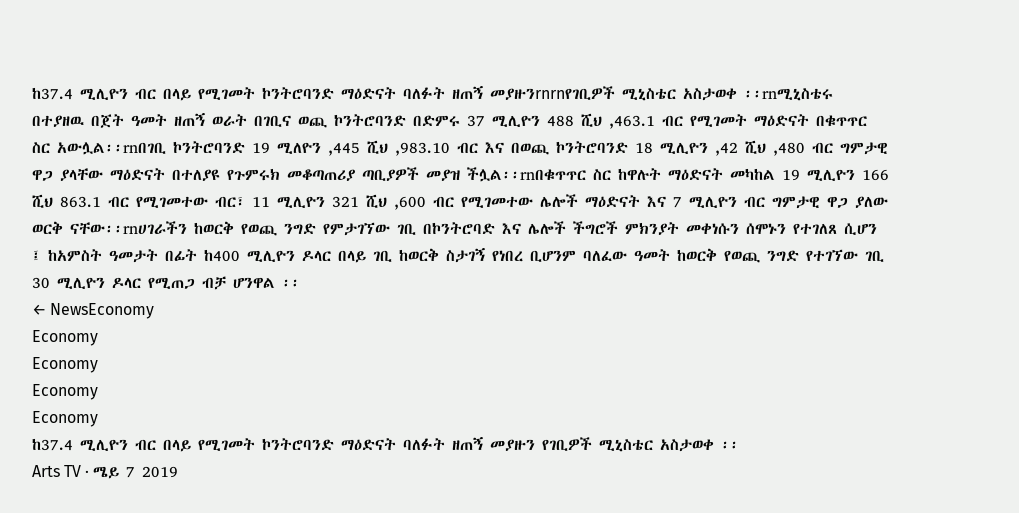ከ37.4 ሚሊዮን ብር በላይ የሚገመት ኮንትሮባንድ ማዕድናት ባለፉት ዘጠኝ መያዙንrnrnየገቢዎች ሚኒስቴር አስታወቀ ፡፡rnሚኒስቴሩ በተያዘዉ በጀት ዓመት ዘጠኝ ወራት በገቢና ወጪ ኮንትሮባንድ በድምሩ 37 ሚሊዮን 488 ሺህ ,463.1 ብር የሚገመት ማዕድናት በቁጥጥር ስር አውሏል፡፡rnበገቢ ኮንትሮባንድ 19 ሚለዮን ,445 ሺህ ,983.10 ብር እና በወጪ ኮንትሮባንድ 18 ሚሊዮን ,42 ሺህ ,480 ብር ግምታዊ ዋጋ ያላቸው ማዕድናት በተለያዩ የጉምሩክ መቆጣጠሪያ ጣቢያዎች መያዝ ችሏል፡፡rnበቁጥጥር ስር ከዋሉት ማዕድናት መካከል 19 ሚሊዮን 166 ሺህ 863.1 ብር የሚገመተው ብር፣ 11 ሚሊዮን 321 ሺህ ,600 ብር የሚገመተው ሌሎች ማዕድናት እና 7 ሚሊዮን ብር ግምታዊ ዋጋ ያለው ወርቅ ናቸው፡፡rnሀገራችን ከወርቅ የወጪ ንግድ የምታገኘው ገቢ በኮንትሮባድ እና ሌሎች ችግሮች ምክንያት መቀነሱን ሰሞኑን የተገለጸ ሲሆን ፤ ከአምስት ዓመታት በፊት ከ400 ሚሊዮን ዶላር በላይ ገቢ ከወርቅ ስታገኝ የነበረ ቢሆንም ባለፈው ዓመት ከወርቅ የወጪ ንግድ የተገኘው ገቢ 30 ሚሊዮን ዶላር የሚጠጋ ብቻ ሆንዋል ፡፡
← NewsEconomy
Economy
Economy
Economy
Economy
ከ37.4 ሚሊዮን ብር በላይ የሚገመት ኮንትሮባንድ ማዕድናት ባለፉት ዘጠኝ መያዙን የገቢዎች ሚኒስቴር አስታወቀ ፡፡
Arts TV · ሜይ 7 2019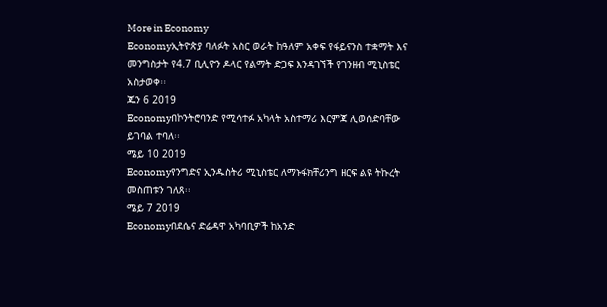More in Economy
Economyኢትዮጵያ ባለፉት አስር ወራት ከዓለም አቀፍ የፋይናንስ ተቋማት እና መንግስታት የ4.7 ቢሊዮን ዶላር የልማት ድጋፍ እንዳገኘች የገንዘብ ሚኒስቴር አስታወቀ፡፡
ጁን 6 2019
Economyበኮንትሮባንድ የሚሳተፉ አካላት አስተማሪ እርምጃ ሊወሰድባቸው ይገባል ተባለ፡፡
ሜይ 10 2019
Economyየንግድና ኢንዱስትሪ ሚኒስቴር ለማኑፋክቸሪንግ ዘርፍ ልዩ ትኩረት መስጠቱን ገለጸ፡፡
ሜይ 7 2019
Economyበደሴና ድሬዳዋ አካባቢዎች ከአንድ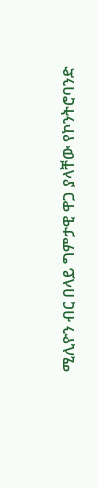ሚሊዮን ብር በላይ ግምታዊ ዋጋ ያላቸው የኮንትሮባንድ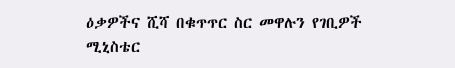ዕቃዎችና ሺሻ በቁጥጥር ስር መዋሉን የገቢዎች ሚኒስቴር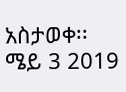አስታወቀ፡፡
ሜይ 3 2019